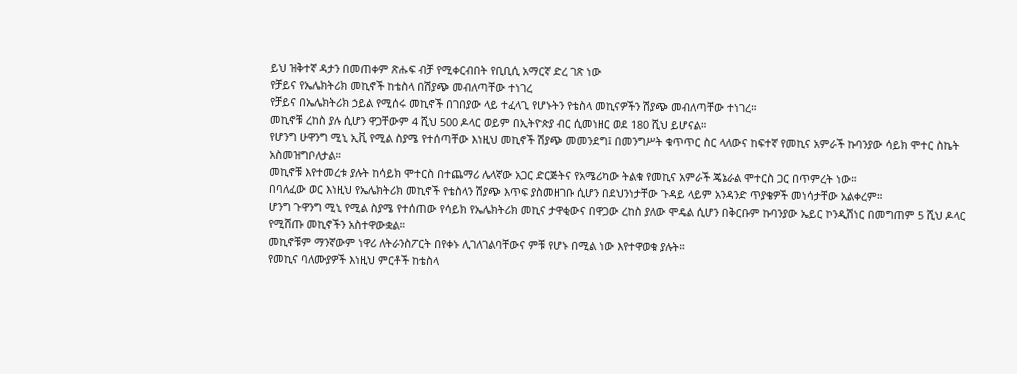ይህ ዝቅተኛ ዳታን በመጠቀም ጽሑፍ ብቻ የሚቀርብበት የቢቢሲ አማርኛ ድረ ገጽ ነው
የቻይና የኤሌክትሪክ መኪኖች ከቴስላ በሽያጭ መብለጣቸው ተነገረ
የቻይና በኤሌክትሪክ ኃይል የሚሰሩ መኪኖች በገበያው ላይ ተፈላጊ የሆኑትን የቴስላ መኪናዎችን ሽያጭ መብለጣቸው ተነገረ።
መኪኖቹ ረከስ ያሉ ሲሆን ዋጋቸውም 4 ሺህ 500 ዶላር ወይም በኢትዮጵያ ብር ሲመነዘር ወደ 180 ሺህ ይሆናል።
የሆንግ ሁዋንግ ሚኒ ኢቪ የሚል ስያሜ የተሰጣቸው እነዚህ መኪኖች ሽያጭ መመንደግ፤ በመንግሥት ቁጥጥር ስር ላለውና ከፍተኛ የመኪና አምራች ኩባንያው ሳይክ ሞተር ስኬት አስመዝግቦለታል።
መኪኖቹ እየተመረቱ ያሉት ከሳይክ ሞተርስ በተጨማሪ ሌላኛው አጋር ድርጅትና የአሜሪካው ትልቁ የመኪና አምራች ጄኔራል ሞተርስ ጋር በጥምረት ነው።
በባለፈው ወር እነዚህ የኤሌክትሪክ መኪኖች የቴስላን ሽያጭ እጥፍ ያስመዘገቡ ሲሆን በደህንነታቸው ጉዳይ ላይም አንዳንድ ጥያቄዎች መነሳታቸው አልቀረም።
ሆንግ ጉዋንግ ሚኒ የሚል ስያሜ የተሰጠው የሳይክ የኤሌክትሪክ መኪና ታዋቂውና በዋጋው ረከስ ያለው ሞዴል ሲሆን በቅርቡም ኩባንያው ኤይር ኮንዲሽነር በመግጠም 5 ሺህ ዶላር የሚሸጡ መኪኖችን አስተዋውቋል።
መኪኖቹም ማንኛውም ነዋሪ ለትራንስፖርት በየቀኑ ሊገለገልባቸውና ምቹ የሆኑ በሚል ነው እየተዋወቁ ያሉት።
የመኪና ባለሙያዎች እነዚህ ምርቶች ከቴስላ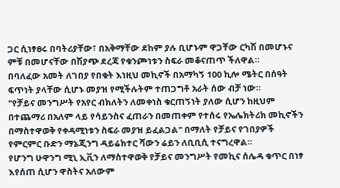ጋር ሲነፃፀሩ በባትሪያቸው፣ በአቅማቸው ደከም ያሉ ቢሆኑም ዋጋቸው ርካሽ በመሆኑና ምቹ በመሆናቸው በሽያጭ ደረጃ የቁንጮነቱን ስፍራ መቆናጠጥ ችለዋል።
በባለፈው አመት ለገበያ የበቁት እነዚህ መኪኖች በአማካኝ 100 ኪሎ ሜትር በሰዓት ፍጥነት ያላቸው ሲሆኑ መያዝ የሚችሉትም ተጠጋግቶ አራት ሰው ብቻ ነው።
"የቻይና መንግሥት የአየር ብክለትን ለመቀነስ ቁርጠኝነት ያለው ሲሆን ከዚህም በተጨማሪ በአለም ላይ የሳይንስና ፈጠራን በመጠቀም የተሰሩ የኤሌክትሪክ መኪኖችን በማስተዋወቅ የቀዳሚነቱን ስፍራ መያዝ ይፈልጋል" በማለት የቻይና የገበያዎች የምርምር ቡድን ማኔጂንግ ዳይሬክተር ሻውን ሬይን ለቢቢሲ ተናግረዋል።
የሆንግ ሁዋንግ ሚኒ ኢቪን ለማስተዋወቅ የቻይና መንግሥት የመኪና ሰሌዳ ቁጥር በነፃ እየሰጠ ሲሆን ዋስትና አለውም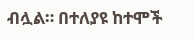ብሏል። በተለያዩ ከተሞች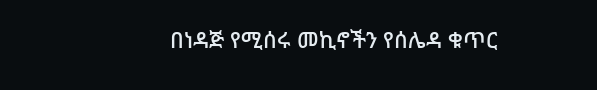በነዳጅ የሚሰሩ መኪኖችን የሰሌዳ ቁጥር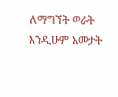ለማግኘት ወራት እንዲሁም አመታት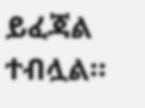ይፈጃል ተብሏል።